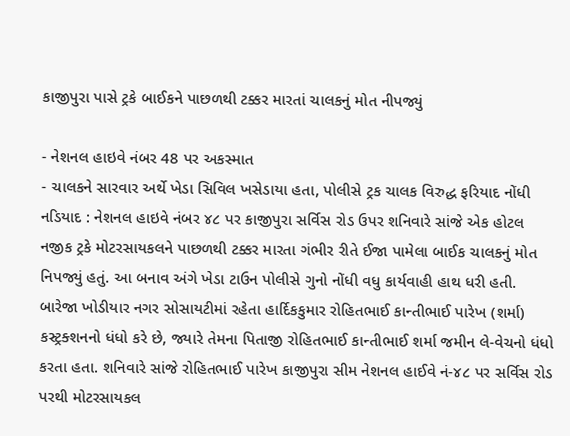કાજીપુરા પાસે ટ્રકે બાઈકને પાછળથી ટક્કર મારતાં ચાલકનું મોત નીપજ્યું

- નેશનલ હાઇવે નંબર 48 પર અકસ્માત
- ચાલકને સારવાર અર્થે ખેડા સિવિલ ખસેડાયા હતા, પોલીસે ટ્રક ચાલક વિરુદ્ધ ફરિયાદ નોંધી
નડિયાદ : નેશનલ હાઇવે નંબર ૪૮ પર કાજીપુરા સર્વિસ રોડ ઉપર શનિવારે સાંજે એક હોટલ નજીક ટ્રકે મોટરસાયકલને પાછળથી ટક્કર મારતા ગંભીર રીતે ઈજા પામેલા બાઈક ચાલકનું મોત નિપજ્યું હતું. આ બનાવ અંગે ખેડા ટાઉન પોલીસે ગુનો નોંધી વધુ કાર્યવાહી હાથ ધરી હતી.
બારેજા ખોડીયાર નગર સોસાયટીમાં રહેતા હાર્દિકકુમાર રોહિતભાઈ કાન્તીભાઈ પારેખ (શર્મા) કસ્ટ્રક્શનનો ધંધો કરે છે, જ્યારે તેમના પિતાજી રોહિતભાઈ કાન્તીભાઈ શર્મા જમીન લે-વેચનો ધંધો કરતા હતા. શનિવારે સાંજે રોહિતભાઈ પારેખ કાજીપુરા સીમ નેશનલ હાઈવે નં-૪૮ પર સર્વિસ રોડ પરથી મોટરસાયકલ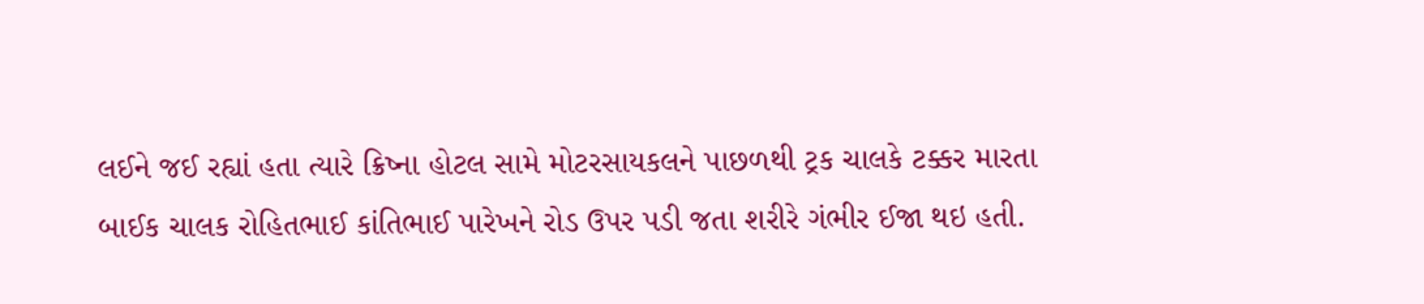લઈને જઈ રહ્યાં હતા ત્યારે ક્રિષ્ના હોટલ સામે મોટરસાયકલને પાછળથી ટ્રક ચાલકે ટક્કર મારતા બાઈક ચાલક રોહિતભાઈ કાંતિભાઈ પારેખને રોડ ઉપર પડી જતા શરીરે ગંભીર ઈજા થઇ હતી.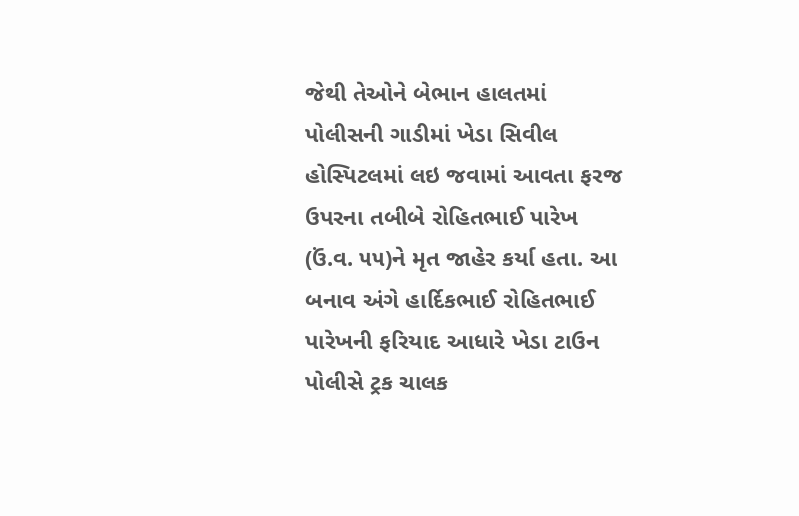જેથી તેઓને બેભાન હાલતમાં પોલીસની ગાડીમાં ખેડા સિવીલ હોસ્પિટલમાં લઇ જવામાં આવતા ફરજ ઉપરના તબીબે રોહિતભાઈ પારેખ (ઉં.વ. ૫૫)ને મૃત જાહેર કર્યા હતા. આ બનાવ અંગે હાર્દિકભાઈ રોહિતભાઈ પારેખની ફરિયાદ આધારે ખેડા ટાઉન પોલીસે ટ્રક ચાલક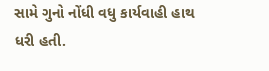સામે ગુનો નોંધી વધુ કાર્યવાહી હાથ ધરી હતી.